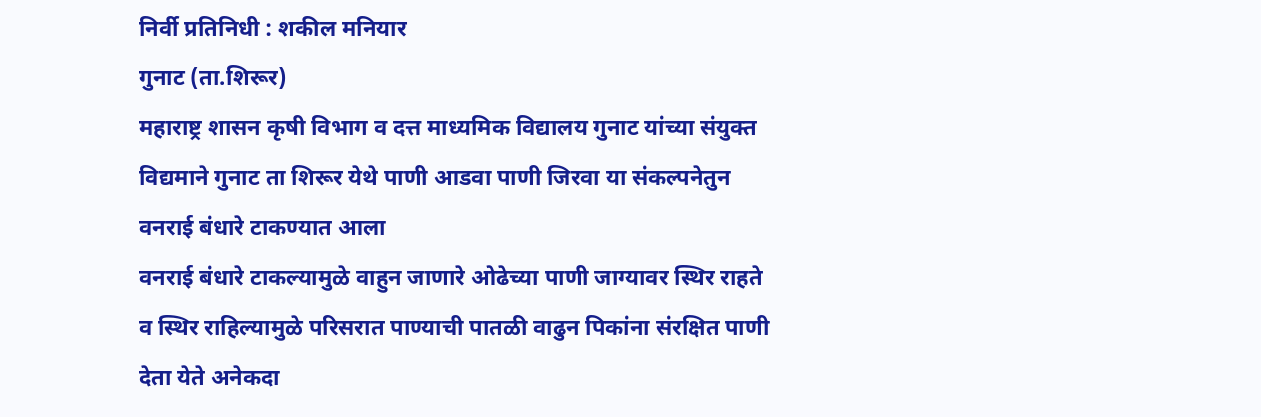निर्वी प्रतिनिधी : शकील मनियार
गुनाट (ता.शिरूर)
महाराष्ट्र शासन कृषी विभाग व दत्त माध्यमिक विद्यालय गुनाट यांच्या संयुक्त विद्यमाने गुनाट ता शिरूर येथे पाणी आडवा पाणी जिरवा या संकल्पनेतुन वनराई बंधारे टाकण्यात आला
वनराई बंधारे टाकल्यामुळे वाहुन जाणारे ओढेच्या पाणी जाग्यावर स्थिर राहते व स्थिर राहिल्यामुळे परिसरात पाण्याची पातळी वाढुन पिकांना संरक्षित पाणी देता येते अनेकदा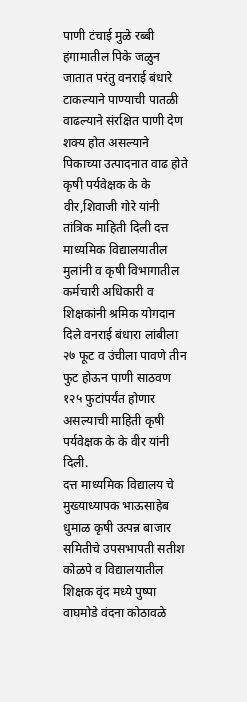पाणी टंचाई मुळे रब्बी हंगामातील पिके जळुन जातात परंतु वनराई बंधारे टाकल्याने पाण्याची पातळी वाढल्याने संरक्षित पाणी देण शक्य होत असल्याने पिकाच्या उत्पादनात वाढ होते
कृषी पर्यवेक्षक के के वीर,शिवाजी गोरे यांनी तांत्रिक माहिती दिली दत्त माध्यमिक विद्यालयातील मुलांनी व कृषी विभागातील कर्मचारी अधिकारी व शिक्षकांनी श्रमिक योगदान दिले वनराई बंधारा लांबीला २७ फूट व उंचीला पावणे तीन फुट होऊन पाणी साठवण १२५ फुटांपर्यंत होणार असल्याची माहिती कृषी पर्यवेक्षक के के वीर यांनी दिली.
दत्त माध्यमिक विद्यालय चे मुख्याध्यापक भाऊसाहेब धुमाळ कृषी उत्पन्न बाजार समितीचे उपसभापती सतीश कोळपे व विद्यालयातील शिक्षक वृंद मध्ये पुष्पा वाघमोडे वंदना कोठावळे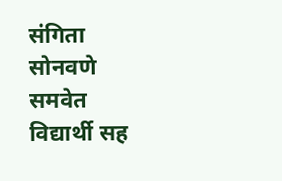संगिता सोनवणे समवेत विद्यार्थी सह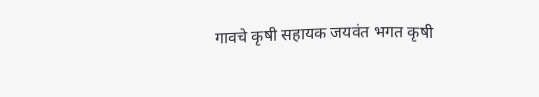गावचे कृषी सहायक जयवंत भगत कृषी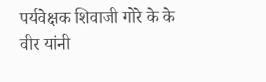पर्यवेक्षक शिवाजी गोरे के के वीर यांनी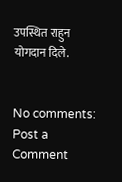उपस्थित राहुन योगदान दिले.


No comments:
Post a Comment